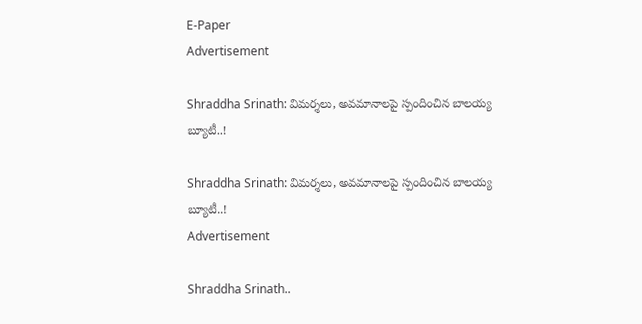E-Paper
Advertisement

Shraddha Srinath: విమర్శలు, అవమానాలపై స్పందించిన బాలయ్య బ్యూటీ..!

Shraddha Srinath: విమర్శలు, అవమానాలపై స్పందించిన బాలయ్య బ్యూటీ..!
Advertisement

Shraddha Srinath..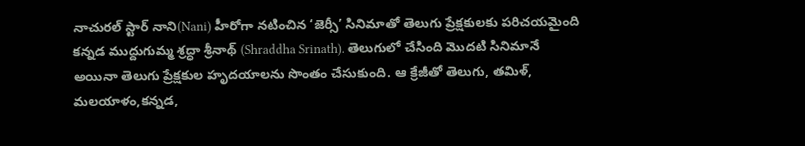నాచురల్ స్టార్ నాని(Nani) హీరోగా నటించిన ‘జెర్సీ’ సినిమాతో తెలుగు ప్రేక్షకులకు పరిచయమైంది కన్నడ ముద్దుగుమ్మ శ్రద్ధా శ్రీనాథ్ (Shraddha Srinath). తెలుగులో చేసింది మొదటి సినిమానే అయినా తెలుగు ప్రేక్షకుల హృదయాలను సొంతం చేసుకుంది. ఆ క్రేజీతో తెలుగు, తమిళ్, మలయాళం,కన్నడ,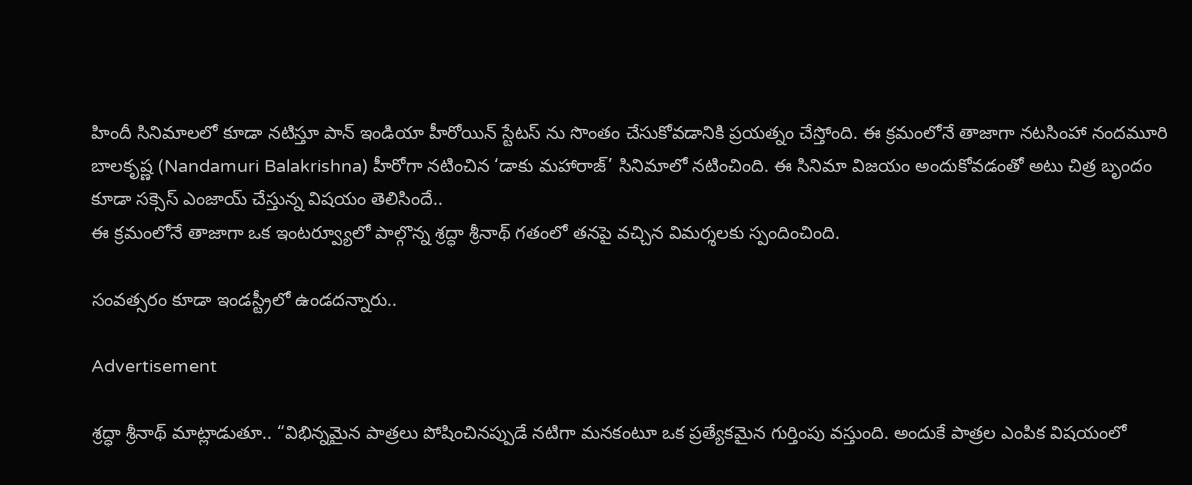హిందీ సినిమాలలో కూడా నటిస్తూ పాన్ ఇండియా హీరోయిన్ స్టేటస్ ను సొంతం చేసుకోవడానికి ప్రయత్నం చేస్తోంది. ఈ క్రమంలోనే తాజాగా నటసింహా నందమూరి బాలకృష్ణ (Nandamuri Balakrishna) హీరోగా నటించిన ‘డాకు మహారాజ్’ సినిమాలో నటించింది. ఈ సినిమా విజయం అందుకోవడంతో అటు చిత్ర బృందం కూడా సక్సెస్ ఎంజాయ్ చేస్తున్న విషయం తెలిసిందే..
ఈ క్రమంలోనే తాజాగా ఒక ఇంటర్వ్యూలో పాల్గొన్న శ్రద్ధా శ్రీనాథ్ గతంలో తనపై వచ్చిన విమర్శలకు స్పందించింది.

సంవత్సరం కూడా ఇండస్ట్రీలో ఉండదన్నారు..

Advertisement

శ్రద్ధా శ్రీనాథ్ మాట్లాడుతూ.. “విభిన్నమైన పాత్రలు పోషించినప్పుడే నటిగా మనకంటూ ఒక ప్రత్యేకమైన గుర్తింపు వస్తుంది. అందుకే పాత్రల ఎంపిక విషయంలో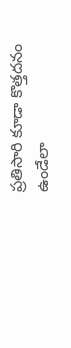ప్రతిసారి కూడా కొత్తదనం ఉండేలా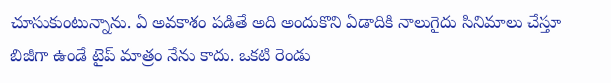చూసుకుంటున్నాను. ఏ అవకాశం పడితే అది అందుకొని ఏడాదికి నాలుగైదు సినిమాలు చేస్తూ బిజీగా ఉండే టైప్ మాత్రం నేను కాదు. ఒకటి రెండు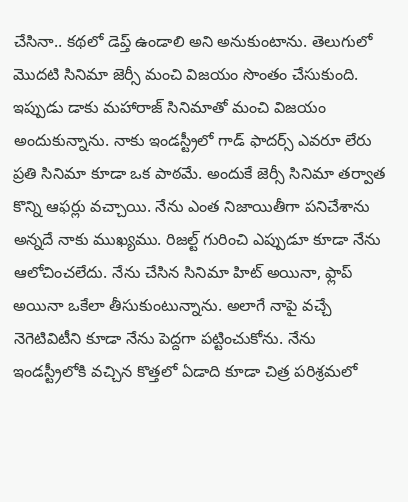చేసినా.. కథలో డెప్త్ ఉండాలి అని అనుకుంటాను. తెలుగులో మొదటి సినిమా జెర్సీ మంచి విజయం సొంతం చేసుకుంది. ఇప్పుడు డాకు మహారాజ్ సినిమాతో మంచి విజయం అందుకున్నాను. నాకు ఇండస్ట్రీలో గాడ్ ఫాదర్స్ ఎవరూ లేరు ప్రతి సినిమా కూడా ఒక పాఠమే. అందుకే జెర్సీ సినిమా తర్వాత కొన్ని ఆఫర్లు వచ్చాయి. నేను ఎంత నిజాయితీగా పనిచేశాను అన్నదే నాకు ముఖ్యము. రిజల్ట్ గురించి ఎప్పుడూ కూడా నేను ఆలోచించలేదు. నేను చేసిన సినిమా హిట్ అయినా, ఫ్లాప్ అయినా ఒకేలా తీసుకుంటున్నాను. అలాగే నాపై వచ్చే నెగెటివిటీని కూడా నేను పెద్దగా పట్టించుకోను. నేను ఇండస్ట్రీలోకి వచ్చిన కొత్తలో ఏడాది కూడా చిత్ర పరిశ్రమలో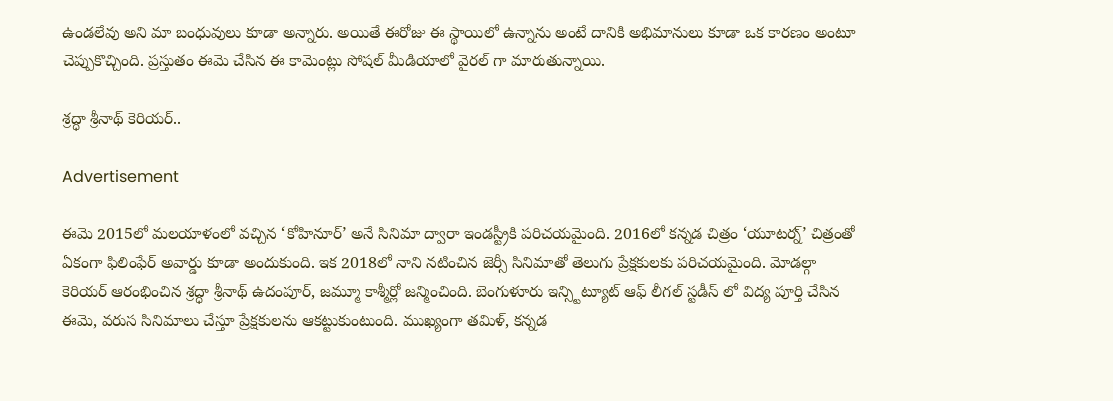ఉండలేవు అని మా బంధువులు కూడా అన్నారు. అయితే ఈరోజు ఈ స్థాయిలో ఉన్నాను అంటే దానికి అభిమానులు కూడా ఒక కారణం అంటూ చెప్పుకొచ్చింది. ప్రస్తుతం ఈమె చేసిన ఈ కామెంట్లు సోషల్ మీడియాలో వైరల్ గా మారుతున్నాయి.

శ్రద్ధా శ్రీనాథ్ కెరియర్..

Advertisement

ఈమె 2015లో మలయాళంలో వచ్చిన ‘కోహినూర్’ అనే సినిమా ద్వారా ఇండస్ట్రీకి పరిచయమైంది. 2016లో కన్నడ చిత్రం ‘యూటర్న్’ చిత్రంతో ఏకంగా ఫిలింఫేర్ అవార్డు కూడా అందుకుంది. ఇక 2018లో నాని నటించిన జెర్సీ సినిమాతో తెలుగు ప్రేక్షకులకు పరిచయమైంది. మోడల్గా కెరియర్ ఆరంభించిన శ్రద్ధా శ్రీనాథ్ ఉదంపూర్, జమ్మూ కాశ్మీర్లో జన్మించింది. బెంగుళూరు ఇన్స్టిట్యూట్ ఆఫ్ లీగల్ స్టడీస్ లో విద్య పూర్తి చేసిన ఈమె, వరుస సినిమాలు చేస్తూ ప్రేక్షకులను ఆకట్టుకుంటుంది. ముఖ్యంగా తమిళ్, కన్నడ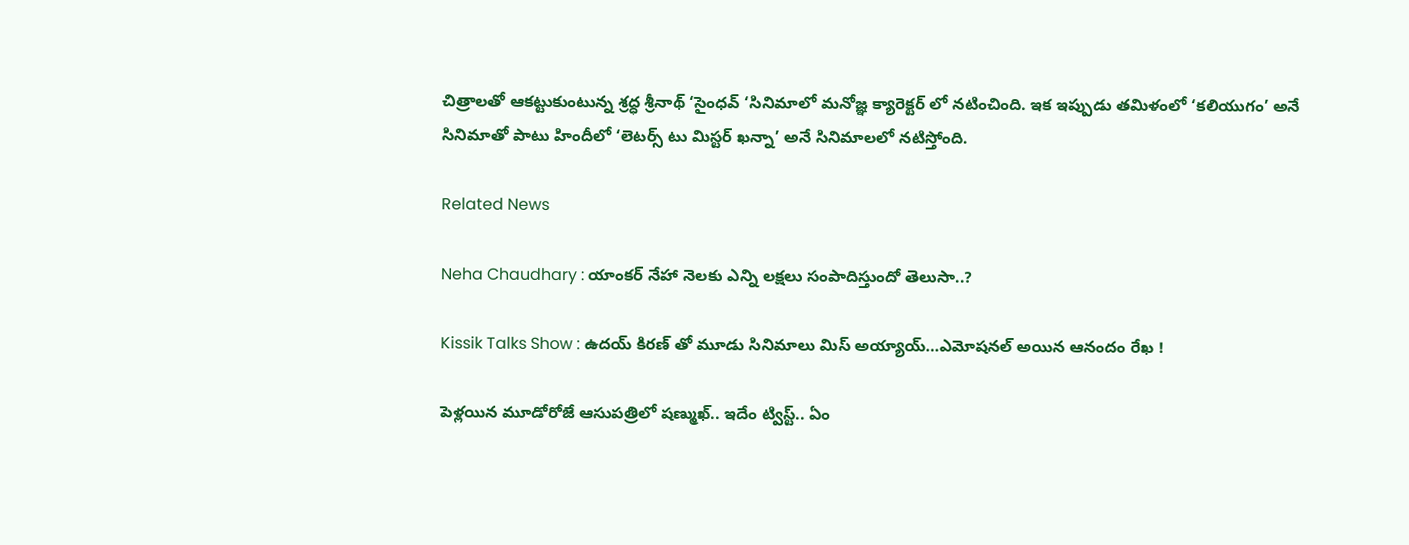చిత్రాలతో ఆకట్టుకుంటున్న శ్రద్ధ శ్రీనాథ్ ‘సైంధవ్ ‘సినిమాలో మనోజ్ఞ క్యారెక్టర్ లో నటించింది. ఇక ఇప్పుడు తమిళంలో ‘కలియుగం’ అనే సినిమాతో పాటు హిందీలో ‘లెటర్స్ టు మిస్టర్ ఖన్నా’ అనే సినిమాలలో నటిస్తోంది.

Related News

Neha Chaudhary : యాంకర్ నేహా నెలకు ఎన్ని లక్షలు సంపాదిస్తుందో తెలుసా..?

Kissik Talks Show : ఉదయ్ కిరణ్ తో మూడు సినిమాలు మిస్ అయ్యాయ్…ఎమోషనల్ అయిన ఆనందం రేఖ !

పెళ్లయిన మూడోరోజే ఆసుపత్రిలో షణ్ముఖ్.. ఇదేం ట్విస్ట్.. ఏం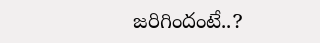జరిగిందంటే..?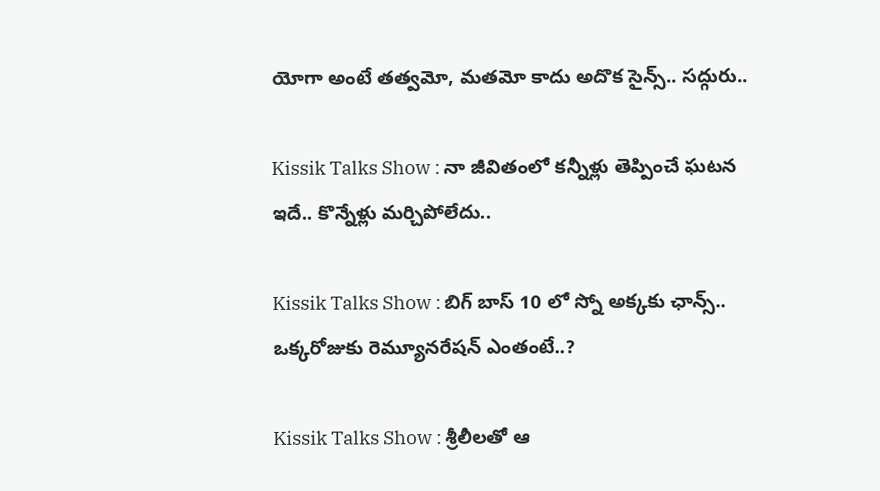యోగా అంటే తత్వమో, మతమో కాదు అదొక సైన్స్.. సద్గురు..

Kissik Talks Show : నా జీవితంలో కన్నీళ్లు తెప్పించే ఘటన ఇదే.. కొన్నేళ్లు మర్చిపోలేదు..

Kissik Talks Show : బిగ్ బాస్ 10 లో స్నో అక్కకు ఛాన్స్.. ఒక్కరోజుకు రెమ్యూనరేషన్ ఎంతంటే..?

Kissik Talks Show : శ్రీలీలతో ఆ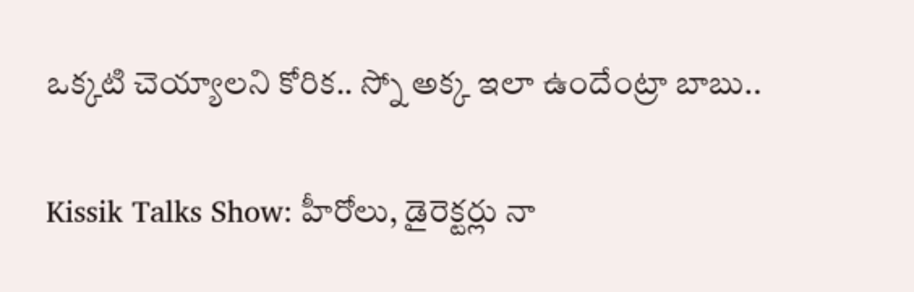ఒక్కటి చెయ్యాలని కోరిక.. స్నో అక్క ఇలా ఉందేంట్రా బాబు..

Kissik Talks Show: హీరోలు, డైరెక్టర్లు నా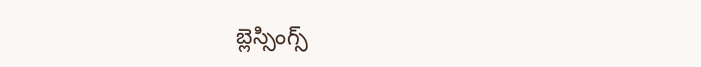బ్లెస్సింగ్స్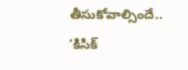తీసుకోవాల్సిందే.. ‘కిసిక్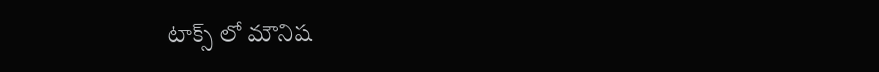టాక్స్ లో మౌనిష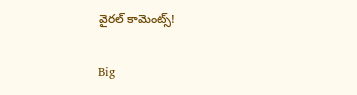వైరల్ కామెంట్స్!

Big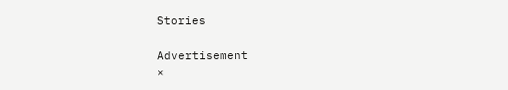Stories

Advertisement
×